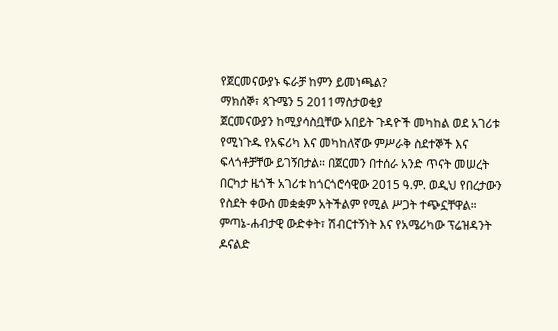የጀርመናውያኑ ፍራቻ ከምን ይመነጫል?
ማክሰኞ፣ ጳጉሜን 5 2011ማስታወቂያ
ጀርመናውያን ከሚያሳስቧቸው አበይት ጉዳዮች መካከል ወደ አገሪቱ የሚነጉዱ የአፍሪካ እና መካከለኛው ምሥራቅ ስደተኞች እና ፍላጎቶቻቸው ይገኝበታል። በጀርመን በተሰራ አንድ ጥናት መሠረት በርካታ ዜጎች አገሪቱ ከጎርጎሮሳዊው 2015 ዓ.ም. ወዲህ የበረታውን የስደት ቀውስ መቋቋም አትችልም የሚል ሥጋት ተጭኗቸዋል። ምጣኔ-ሐብታዊ ውድቀት፣ ሽብርተኝነት እና የአሜሪካው ፕሬዝዳንት ዶናልድ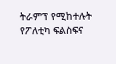ትራምፕ የሚከተሉት የፖለቲካ ፍልስፍና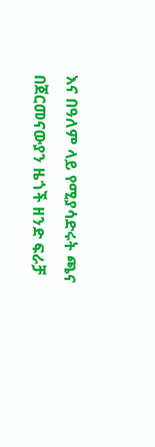እና በዓለም ላይ የሚያሳድሩት ጫና በጀርመናውያን ዜጎች ዘንድ ፍራቻ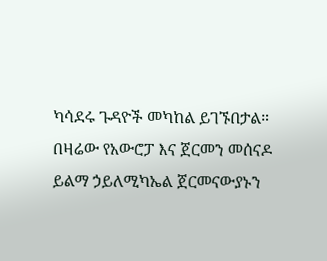ካሳደሩ ጉዳዮች መካከል ይገኙበታል።
በዛሬው የአውሮፓ እና ጀርመን መሰናዶ ይልማ ኃይለሚካኤል ጀርመናውያኑን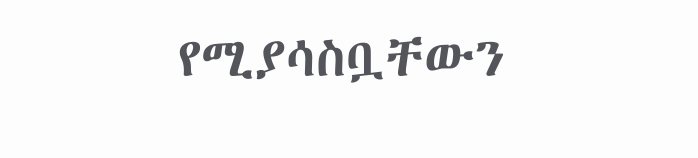የሚያሳስቧቸውን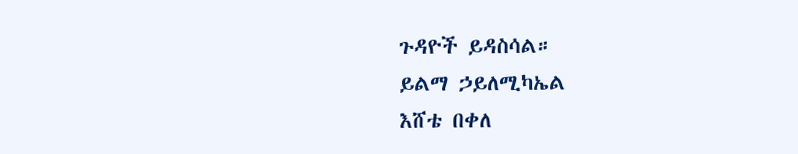ጉዳዮች ይዳስሳል።
ይልማ ኃይለሚካኤል
እሸቴ በቀለ